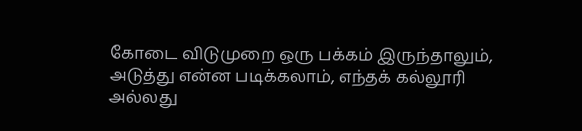கோடை விடுமுறை ஒரு பக்கம் இருந்தாலும், அடுத்து என்ன படிக்கலாம், எந்தக் கல்லூரி அல்லது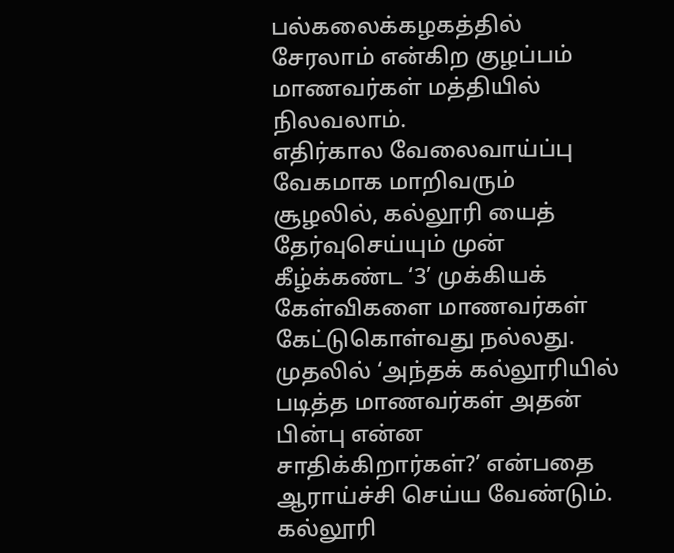பல்கலைக்கழகத்தில் சேரலாம் என்கிற குழப்பம் மாணவர்கள் மத்தியில் நிலவலாம்.
எதிர்கால வேலைவாய்ப்பு வேகமாக மாறிவரும் சூழலில், கல்லூரி யைத் தேர்வுசெய்யும் முன் கீழ்க்கண்ட ‘3’ முக்கியக் கேள்விகளை மாணவர்கள் கேட்டுகொள்வது நல்லது. முதலில் ‘அந்தக் கல்லூரியில் படித்த மாணவர்கள் அதன் பின்பு என்ன சாதிக்கிறார்கள்?’ என்பதை ஆராய்ச்சி செய்ய வேண்டும்.
கல்லூரி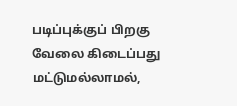படிப்புக்குப் பிறகு வேலை கிடைப்பது மட்டுமல்லாமல்,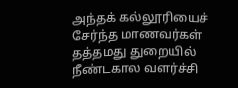அந்தக் கல்லூரியைச் சேர்ந்த மாணவர்கள் தத்தமது துறையில் நீண்டகால வளர்ச்சி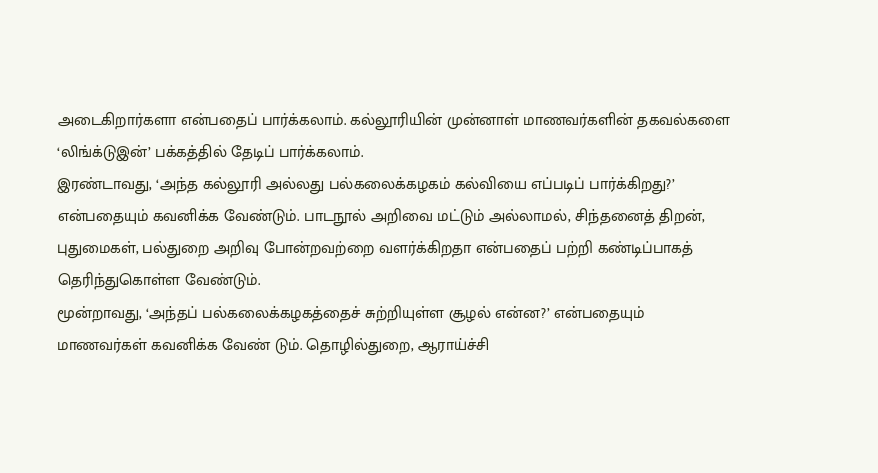அடைகிறார்களா என்பதைப் பார்க்கலாம். கல்லூரியின் முன்னாள் மாணவர்களின் தகவல்களை ‘லிங்க்டுஇன்’ பக்கத்தில் தேடிப் பார்க்கலாம்.
இரண்டாவது, ‘அந்த கல்லூரி அல்லது பல்கலைக்கழகம் கல்வியை எப்படிப் பார்க்கிறது?’ என்பதையும் கவனிக்க வேண்டும். பாடநூல் அறிவை மட்டும் அல்லாமல், சிந்தனைத் திறன், புதுமைகள், பல்துறை அறிவு போன்றவற்றை வளர்க்கிறதா என்பதைப் பற்றி கண்டிப்பாகத் தெரிந்துகொள்ள வேண்டும்.
மூன்றாவது, ‘அந்தப் பல்கலைக்கழகத்தைச் சுற்றியுள்ள சூழல் என்ன?’ என்பதையும் மாணவர்கள் கவனிக்க வேண் டும். தொழில்துறை, ஆராய்ச்சி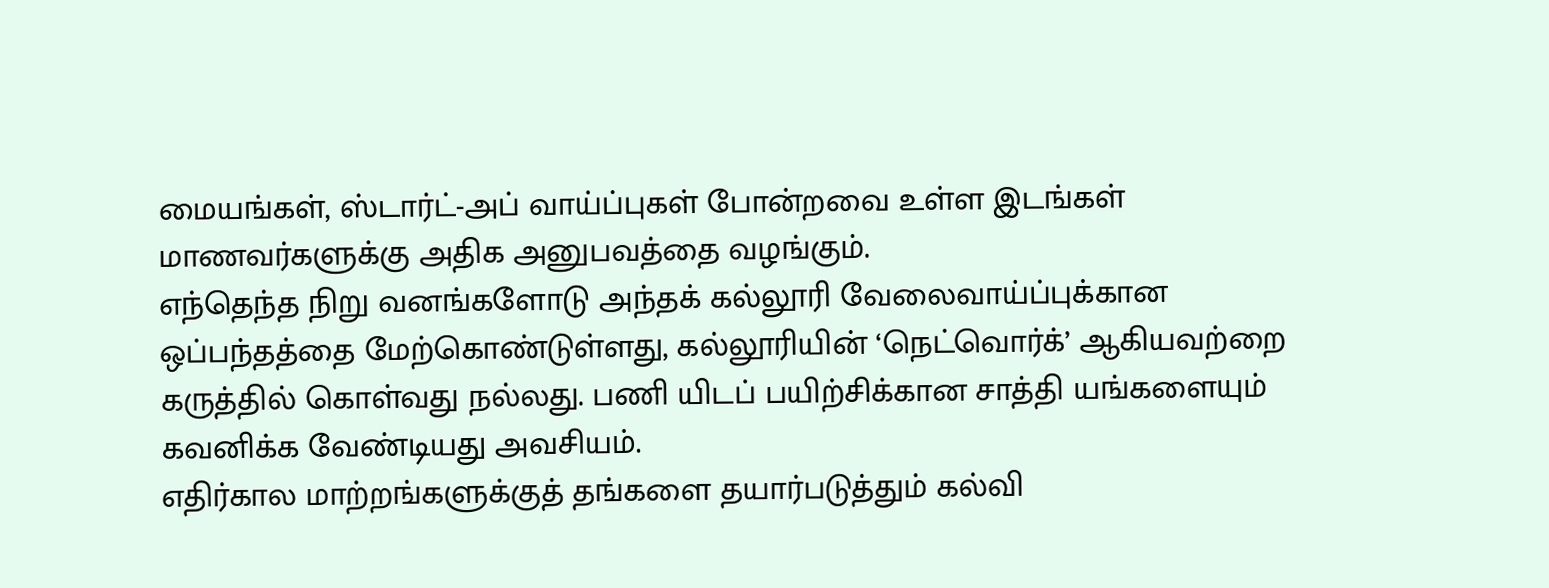மையங்கள், ஸ்டார்ட்-அப் வாய்ப்புகள் போன்றவை உள்ள இடங்கள் மாணவர்களுக்கு அதிக அனுபவத்தை வழங்கும்.
எந்தெந்த நிறு வனங்களோடு அந்தக் கல்லூரி வேலைவாய்ப்புக்கான ஒப்பந்தத்தை மேற்கொண்டுள்ளது, கல்லூரியின் ‘நெட்வொர்க்’ ஆகியவற்றை கருத்தில் கொள்வது நல்லது. பணி யிடப் பயிற்சிக்கான சாத்தி யங்களையும் கவனிக்க வேண்டியது அவசியம்.
எதிர்கால மாற்றங்களுக்குத் தங்களை தயார்படுத்தும் கல்வி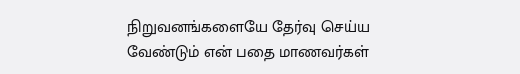நிறுவனங்களையே தேர்வு செய்ய வேண்டும் என் பதை மாணவர்கள்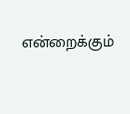என்றைக்கும்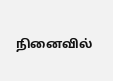நினைவில்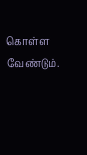கொள்ள வேண்டும்.